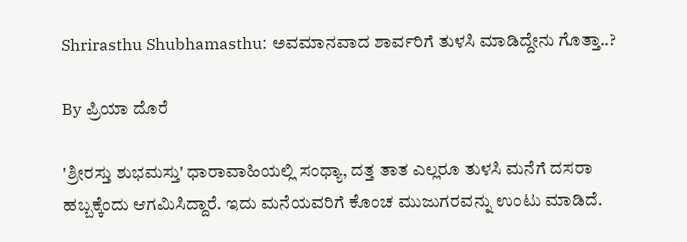Shrirasthu Shubhamasthu: ಅವಮಾನವಾದ ಶಾರ್ವರಿಗೆ ತುಳಸಿ ಮಾಡಿದ್ದೇನು ಗೊತ್ತಾ..?

By ಪ್ರಿಯಾ ದೊರೆ

'ಶ್ರೀರಸ್ತು ಶುಭಮಸ್ತು' ಧಾರಾವಾಹಿಯಲ್ಲಿ ಸಂಧ್ಯಾ, ದತ್ತ ತಾತ ಎಲ್ಲರೂ ತುಳಸಿ ಮನೆಗೆ ದಸರಾ ಹಬ್ಬಕ್ಕೆಂದು ಆಗಮಿಸಿದ್ದಾರೆ. ಇದು ಮನೆಯವರಿಗೆ ಕೊಂಚ ಮುಜುಗರವನ್ನು ಉಂಟು ಮಾಡಿದೆ.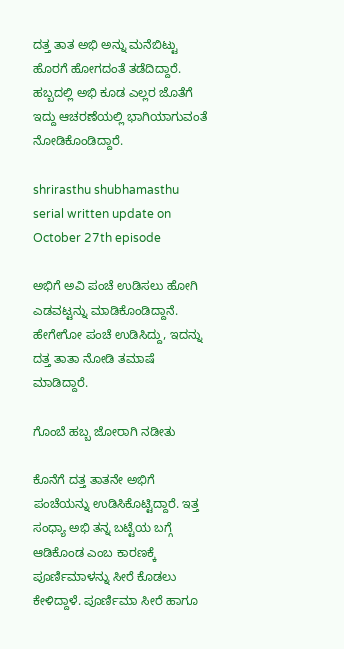ದತ್ತ ತಾತ ಅಭಿ ಅನ್ನು ಮನೆಬಿಟ್ಟು ಹೊರಗೆ ಹೋಗದಂತೆ ತಡೆದಿದ್ದಾರೆ. ಹಬ್ಬದಲ್ಲಿ ಅಭಿ ಕೂಡ ಎಲ್ಲರ ಜೊತೆಗೆ ಇದ್ದು ಆಚರಣೆಯಲ್ಲಿ ಭಾಗಿಯಾಗುವಂತೆ ನೋಡಿಕೊಂಡಿದ್ದಾರೆ.

shrirasthu shubhamasthu serial written update on October 27th episode

ಅಭಿಗೆ ಅವಿ ಪಂಚೆ ಉಡಿಸಲು ಹೋಗಿ ಎಡವಟ್ಟನ್ನು ಮಾಡಿಕೊಂಡಿದ್ದಾನೆ. ಹೇಗೇಗೋ ಪಂಚೆ ಉಡಿಸಿದ್ದು, ಇದನ್ನು ದತ್ತ ತಾತಾ ನೋಡಿ ತಮಾಷೆ ಮಾಡಿದ್ದಾರೆ.

ಗೊಂಬೆ ಹಬ್ಬ ಜೋರಾಗಿ ನಡೀತು

ಕೊನೆಗೆ ದತ್ತ ತಾತನೇ ಅಭಿಗೆ ಪಂಚೆಯನ್ನು ಉಡಿಸಿಕೊಟ್ಟಿದ್ದಾರೆ. ಇತ್ತ ಸಂಧ್ಯಾ ಅಭಿ ತನ್ನ ಬಟ್ಟೆಯ ಬಗ್ಗೆ ಆಡಿಕೊಂಡ ಎಂಬ ಕಾರಣಕ್ಕೆ ಪೂರ್ಣಿಮಾಳನ್ನು ಸೀರೆ ಕೊಡಲು ಕೇಳಿದ್ದಾಳೆ. ಪೂರ್ಣಿಮಾ ಸೀರೆ ಹಾಗೂ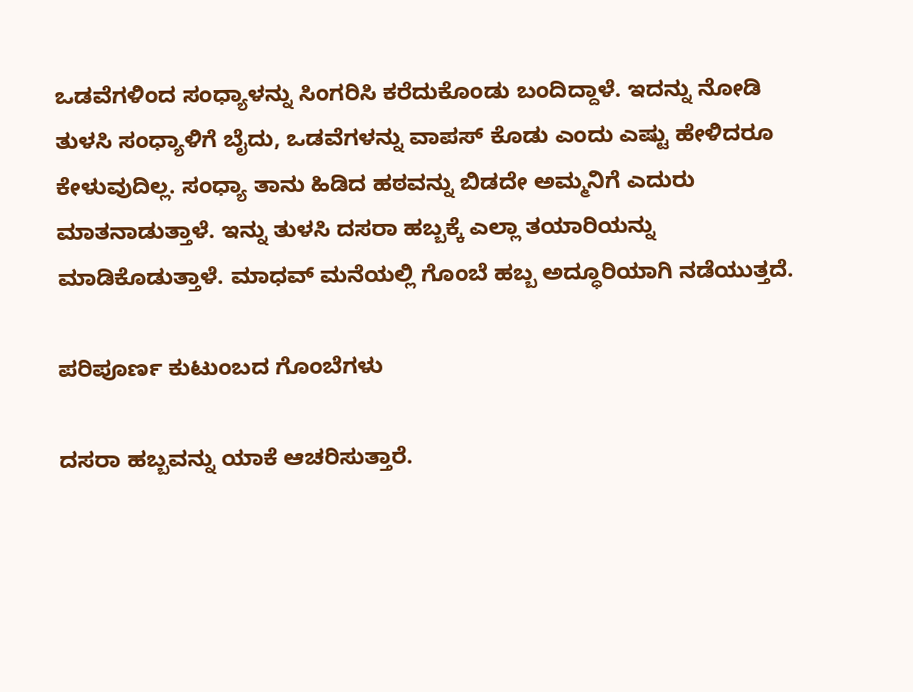ಒಡವೆಗಳಿಂದ ಸಂಧ್ಯಾಳನ್ನು ಸಿಂಗರಿಸಿ ಕರೆದುಕೊಂಡು ಬಂದಿದ್ದಾಳೆ. ಇದನ್ನು ನೋಡಿ ತುಳಸಿ ಸಂಧ್ಯಾಳಿಗೆ ಬೈದು, ಒಡವೆಗಳನ್ನು ವಾಪಸ್ ಕೊಡು ಎಂದು ಎಷ್ಟು ಹೇಳಿದರೂ ಕೇಳುವುದಿಲ್ಲ. ಸಂಧ್ಯಾ ತಾನು ಹಿಡಿದ ಹಠವನ್ನು ಬಿಡದೇ ಅಮ್ಮನಿಗೆ ಎದುರು ಮಾತನಾಡುತ್ತಾಳೆ. ಇನ್ನು ತುಳಸಿ ದಸರಾ ಹಬ್ಬಕ್ಕೆ ಎಲ್ಲಾ ತಯಾರಿಯನ್ನು ಮಾಡಿಕೊಡುತ್ತಾಳೆ. ಮಾಧವ್ ಮನೆಯಲ್ಲಿ ಗೊಂಬೆ ಹಬ್ಬ ಅದ್ಧೂರಿಯಾಗಿ ನಡೆಯುತ್ತದೆ.

ಪರಿಪೂರ್ಣ ಕುಟುಂಬದ ಗೊಂಬೆಗಳು

ದಸರಾ ಹಬ್ಬವನ್ನು ಯಾಕೆ ಆಚರಿಸುತ್ತಾರೆ.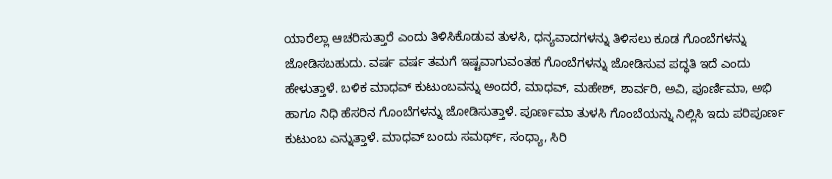ಯಾರೆಲ್ಲಾ ಆಚರಿಸುತ್ತಾರೆ ಎಂದು ತಿಳಿಸಿಕೊಡುವ ತುಳಸಿ, ಧನ್ಯವಾದಗಳನ್ನು ತಿಳಿಸಲು ಕೂಡ ಗೊಂಬೆಗಳನ್ನು ಜೋಡಿಸಬಹುದು. ವರ್ಷ ವರ್ಷ ತಮಗೆ ಇಷ್ಟವಾಗುವಂತಹ ಗೊಂಬೆಗಳನ್ನು ಜೋಡಿಸುವ ಪದ್ಧತಿ ಇದೆ ಎಂದು ಹೇಳುತ್ತಾಳೆ. ಬಳಿಕ ಮಾಧವ್ ಕುಟುಂಬವನ್ನು ಅಂದರೆ, ಮಾಧವ್, ಮಹೇಶ್, ಶಾರ್ವರಿ, ಅವಿ, ಪೂರ್ಣಿಮಾ, ಅಭಿ ಹಾಗೂ ನಿಧಿ ಹೆಸರಿನ ಗೊಂಬೆಗಳನ್ನು ಜೋಡಿಸುತ್ತಾಳೆ. ಪೂರ್ಣಮಾ ತುಳಸಿ ಗೊಂಬೆಯನ್ನು ನಿಲ್ಲಿಸಿ ಇದು ಪರಿಪೂರ್ಣ ಕುಟುಂಬ ಎನ್ನುತ್ತಾಳೆ. ಮಾಧವ್ ಬಂದು ಸಮರ್ಥ್, ಸಂಧ್ಯಾ, ಸಿರಿ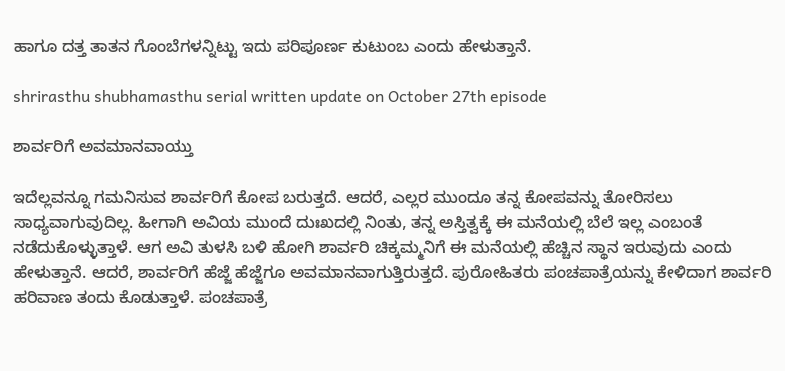ಹಾಗೂ ದತ್ತ ತಾತನ ಗೊಂಬೆಗಳನ್ನಿಟ್ಟು ಇದು ಪರಿಪೂರ್ಣ ಕುಟುಂಬ ಎಂದು ಹೇಳುತ್ತಾನೆ.

shrirasthu shubhamasthu serial written update on October 27th episode

ಶಾರ್ವರಿಗೆ ಅವಮಾನವಾಯ್ತು

ಇದೆಲ್ಲವನ್ನೂ ಗಮನಿಸುವ ಶಾರ್ವರಿಗೆ ಕೋಪ ಬರುತ್ತದೆ. ಆದರೆ, ಎಲ್ಲರ ಮುಂದೂ ತನ್ನ ಕೋಪವನ್ನು ತೋರಿಸಲು ಸಾಧ್ಯವಾಗುವುದಿಲ್ಲ. ಹೀಗಾಗಿ ಅವಿಯ ಮುಂದೆ ದುಃಖದಲ್ಲಿ ನಿಂತು, ತನ್ನ ಅಸ್ತಿತ್ವಕ್ಕೆ ಈ ಮನೆಯಲ್ಲಿ ಬೆಲೆ ಇಲ್ಲ ಎಂಬಂತೆ ನಡೆದುಕೊಳ್ಳುತ್ತಾಳೆ. ಆಗ ಅವಿ ತುಳಸಿ ಬಳಿ ಹೋಗಿ ಶಾರ್ವರಿ ಚಿಕ್ಕಮ್ಮನಿಗೆ ಈ ಮನೆಯಲ್ಲಿ ಹೆಚ್ಚಿನ ಸ್ಥಾನ ಇರುವುದು ಎಂದು ಹೇಳುತ್ತಾನೆ. ಆದರೆ, ಶಾರ್ವರಿಗೆ ಹೆಜ್ಜೆ ಹೆಜ್ಜೆಗೂ ಅವಮಾನವಾಗುತ್ತಿರುತ್ತದೆ. ಪುರೋಹಿತರು ಪಂಚಪಾತ್ರೆಯನ್ನು ಕೇಳಿದಾಗ ಶಾರ್ವರಿ ಹರಿವಾಣ ತಂದು ಕೊಡುತ್ತಾಳೆ. ಪಂಚಪಾತ್ರೆ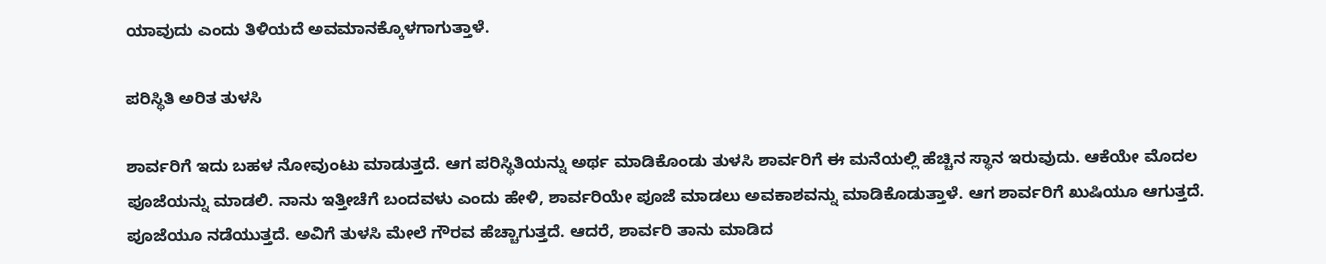ಯಾವುದು ಎಂದು ತಿಳಿಯದೆ ಅವಮಾನಕ್ಕೊಳಗಾಗುತ್ತಾಳೆ.

ಪರಿಸ್ಥಿತಿ ಅರಿತ ತುಳಸಿ

ಶಾರ್ವರಿಗೆ ಇದು ಬಹಳ ನೋವುಂಟು ಮಾಡುತ್ತದೆ. ಆಗ ಪರಿಸ್ಥಿತಿಯನ್ನು ಅರ್ಥ ಮಾಡಿಕೊಂಡು ತುಳಸಿ ಶಾರ್ವರಿಗೆ ಈ ಮನೆಯಲ್ಲಿ ಹೆಚ್ಚಿನ ಸ್ಥಾನ ಇರುವುದು. ಆಕೆಯೇ ಮೊದಲ ಪೂಜೆಯನ್ನು ಮಾಡಲಿ. ನಾನು ಇತ್ತೀಚೆಗೆ ಬಂದವಳು ಎಂದು ಹೇಳಿ, ಶಾರ್ವರಿಯೇ ಪೂಜೆ ಮಾಡಲು ಅವಕಾಶವನ್ನು ಮಾಡಿಕೊಡುತ್ತಾಳೆ. ಆಗ ಶಾರ್ವರಿಗೆ ಖುಷಿಯೂ ಆಗುತ್ತದೆ. ಪೂಜೆಯೂ ನಡೆಯುತ್ತದೆ. ಅವಿಗೆ ತುಳಸಿ ಮೇಲೆ ಗೌರವ ಹೆಚ್ಚಾಗುತ್ತದೆ. ಆದರೆ, ಶಾರ್ವರಿ ತಾನು ಮಾಡಿದ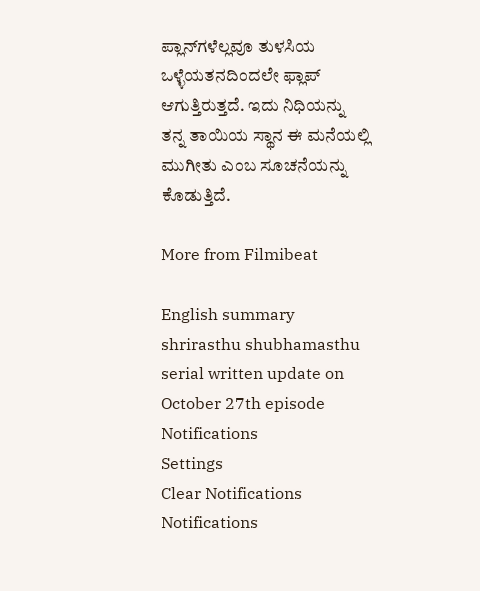ಪ್ಲಾನ್‌ಗಳೆಲ್ಲವೂ ತುಳಸಿಯ ಒಳ್ಳೆಯತನದಿಂದಲೇ ಫ್ಲಾಪ್ ಆಗುತ್ತಿರುತ್ತದೆ. ಇದು ನಿಧಿಯನ್ನು ತನ್ನ ತಾಯಿಯ ಸ್ಥಾನ ಈ ಮನೆಯಲ್ಲಿ ಮುಗೀತು ಎಂಬ ಸೂಚನೆಯನ್ನು ಕೊಡುತ್ತಿದೆ.

More from Filmibeat

English summary
shrirasthu shubhamasthu serial written update on October 27th episode
Notifications
Settings
Clear Notifications
Notifications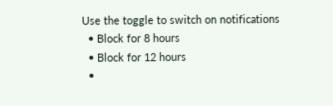Use the toggle to switch on notifications
  • Block for 8 hours
  • Block for 12 hours
  •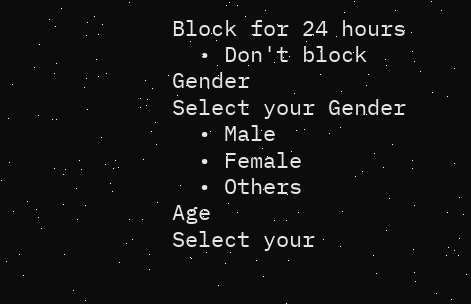Block for 24 hours
  • Don't block
Gender
Select your Gender
  • Male
  • Female
  • Others
Age
Select your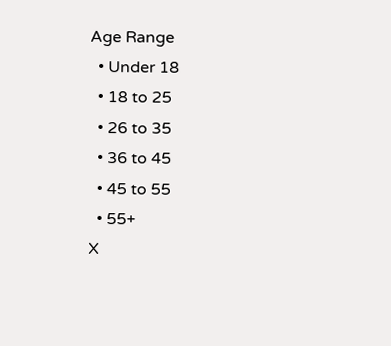Age Range
  • Under 18
  • 18 to 25
  • 26 to 35
  • 36 to 45
  • 45 to 55
  • 55+
X